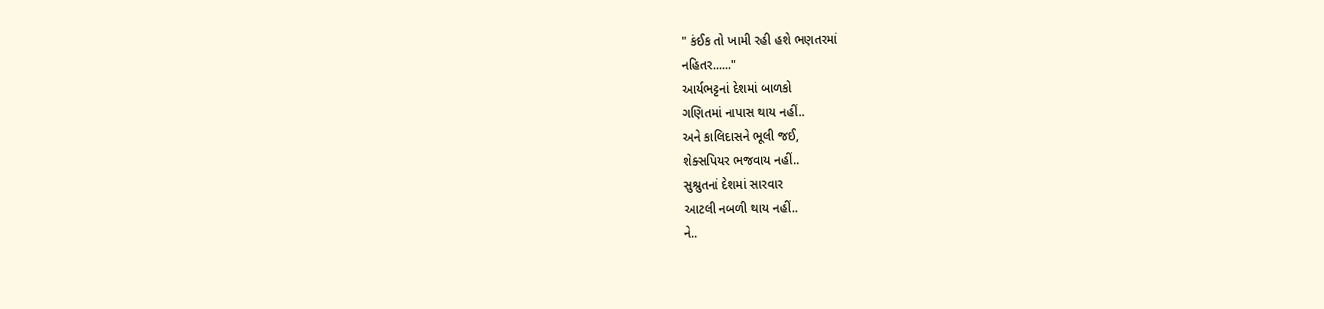" કંઈક તો ખામી રહી હશે ભણતરમાં
નહિતર......"
આર્યભટ્ટનાં દેશમાં બાળકો
ગણિતમાં નાપાસ થાય નહીં..
અને કાલિદાસને ભૂલી જઈ,
શેક્સપિયર ભજવાય નહીં..
સુશ્રુતનાં દેશમાં સારવાર
આટલી નબળી થાય નહીં..
ને..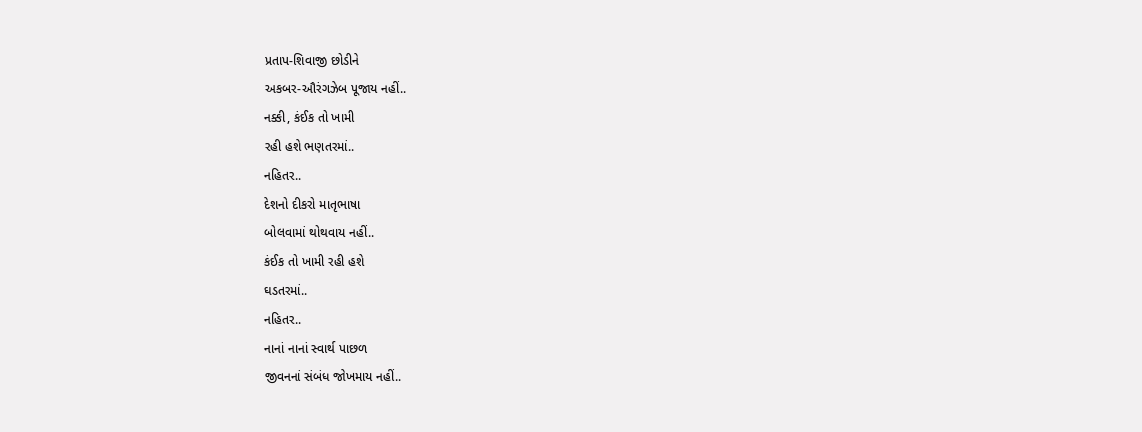પ્રતાપ-શિવાજી છોડીને
અકબર-ઔરંગઝેબ પૂજાય નહીં..
નક્કી, કંઈક તો ખામી
રહી હશે ભણતરમાં..
નહિતર..
દેશનો દીકરો માતૃભાષા
બોલવામાં થોથવાય નહીં..
કંઈક તો ખામી રહી હશે
ઘડતરમાં..
નહિતર..
નાનાં નાનાં સ્વાર્થ પાછળ
જીવનનાં સંબંધ જોખમાય નહીં..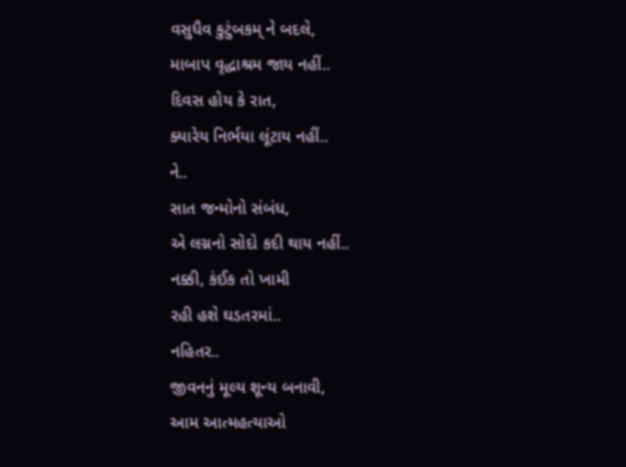વસુધૈવ કુટુંબકમ્ ને બદલે,
માબાપ વૃદ્ધાશ્રમ જાય નહીં..
દિવસ હોય કે રાત,
ક્યારેય નિર્ભયા લૂંટાય નહીં..
ને..
સાત જન્મોનો સંબંધ,
એ લગ્નનો સોદો કદી થાય નહીં..
નક્કી, કંઈક તો ખામી
રહી હશે ઘડતરમાં..
નહિતર..
જીવનનું મૂલ્ય શૂન્ય બનાવી,
આમ આત્મહત્યાઓ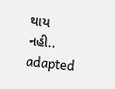થાય નહી..
adapted